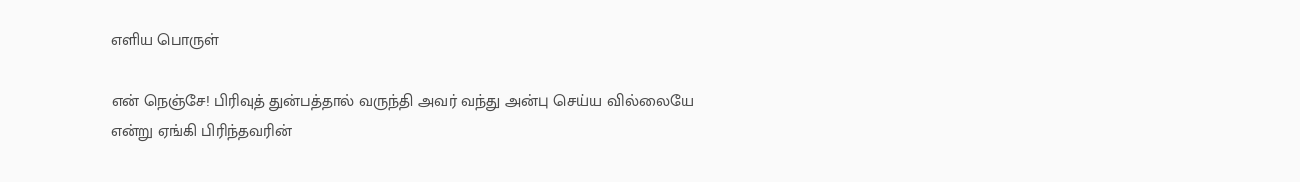எளிய பொருள்

என் நெஞ்சே! பிரிவுத் துன்பத்தால் வருந்தி அவர் வந்து அன்பு செய்ய வில்லையே என்று ஏங்கி பிரிந்தவரின்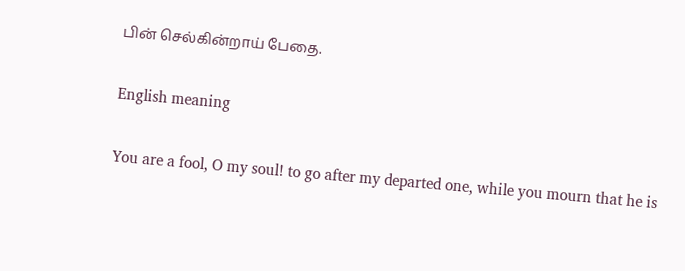பின் செல்கின்றாய் பேதை.

English meaning

You are a fool, O my soul! to go after my departed one, while you mourn that he is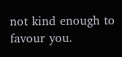not kind enough to favour you.